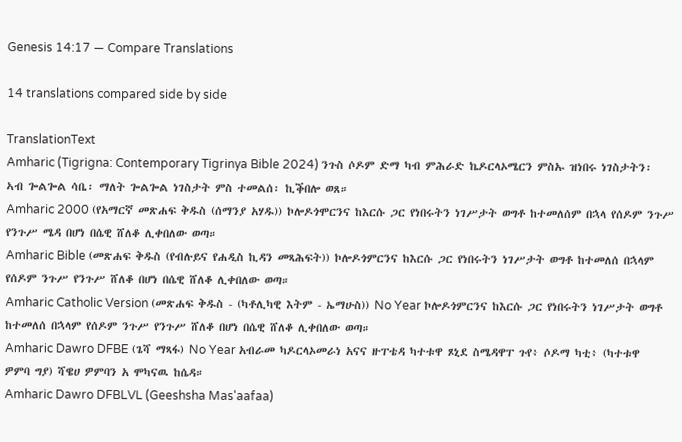Genesis 14:17 — Compare Translations

14 translations compared side by side

TranslationText
Amharic (Tigrigna: Contemporary Tigrinya Bible 2024) ንጉስ ሶዶም ድማ ካብ ምሕራድ ኬዶርላኦሜርን ምስኡ ዝነበሩ ነገስታትን፡ ኣብ ጐልጐል ሳቤ፡ ማለት ጐልጐል ነገስታት ምስ ተመልሰ፡ ኪቕበሎ ወጸ።
Amharic 2000 (የአማርኛ መጽሐፍ ቅዱስ (ሰማንያ አሃዱ)) ኮሎዶጎሞርንና ከእርሱ ጋር የነበሩትን ነገሥታት ወግቶ ከተመለሰም በኋላ የሰዶም ንጉሥ የንጉሥ ሜዳ በሆነ በሴዊ ሸለቆ ሊቀበለው ወጣ።
Amharic Bible (መጽሐፍ ቅዱስ (የብሉይና የሐዲስ ኪዳን መጻሕፍት)) ኮሎዶጎምርንና ከእርሱ ጋር የነበሩትን ነገሥታት ወግቶ ከተመለሰ በኋላም የሰዶም ንጉሥ የንጉሥ ሸለቆ በሆነ በሴዊ ሸለቆ ሊቀበለው ወጣ።
Amharic Catholic Version (መጽሐፍ ቅዱስ - (ካቶሊካዊ እትም - ኤማሁስ)) No Year ኮሎዶጎምርንና ከእርሱ ጋር የነበሩትን ነገሥታት ወግቶ ከተመለሰ በኋላም የሰዶም ንጉሥ የንጉሥ ሸለቆ በሆነ በሴዊ ሸለቆ ሊቀበለው ወጣ።
Amharic Dawro DFBE (ጌሻ ማጻፋ) No Year አብራመ ካዶርላኦመራነ አናና ዙፐቴዳ ካተቱዋ ጾኒደ ስሜዳዋፐ ጉየ፥ ሶዶማ ካቲ፥ (ካተቱዋ ዎምባ ግያ) ሻዌሀ ዎምባን አ ሞካናዉ ከሴዳ።
Amharic Dawro DFBLVL (Geeshsha Mas'aafaa)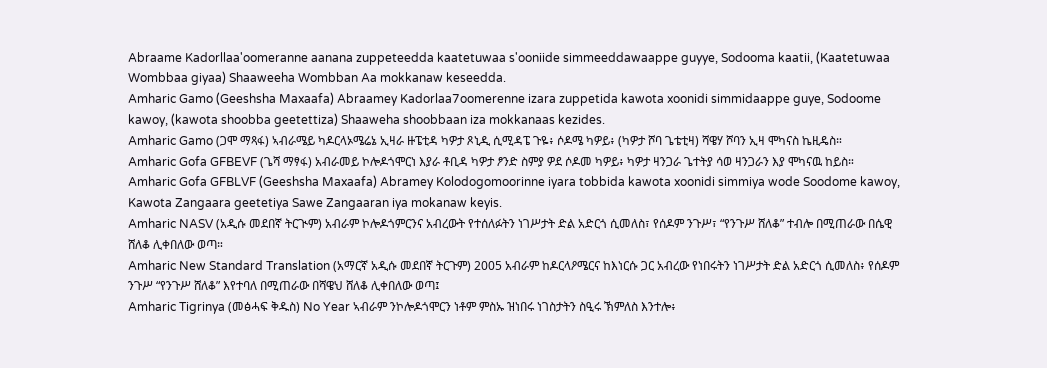Abraame Kadorllaa'oomeranne aanana zuppeteedda kaatetuwaa s'ooniide simmeeddawaappe guyye, Sodooma kaatii, (Kaatetuwaa Wombbaa giyaa) Shaaweeha Wombban Aa mokkanaw keseedda.
Amharic Gamo (Geeshsha Maxaafa) Abraamey Kadorlaa7oomerenne izara zuppetida kawota xoonidi simmidaappe guye, Sodoome kawoy, (kawota shoobba geetettiza) Shaaweha shoobbaan iza mokkanaas kezides.
Amharic Gamo (ጋሞ ማጻፋ) ኣብራሜይ ካዶርላኦሜሬኔ ኢዛራ ዙፔቲዳ ካዎታ ጾኒዲ ሲሚዳፔ ጉዬ፥ ሶዶሜ ካዎይ፥ (ካዎታ ሾባ ጌቴቲዛ) ሻዌሃ ሾባን ኢዛ ሞካናስ ኬዚዴስ።
Amharic Gofa GFBEVF (ጌሻ ማፃፋ) አብራመይ ኮሎዶጎሞርነ እያራ ቶቢዳ ካዎታ ፆንድ ስምያ ዎደ ሶዶመ ካዎይ፥ ካዎታ ዛንጋራ ጌተትያ ሳወ ዛንጋራን እያ ሞካናዉ ከይስ።
Amharic Gofa GFBLVF (Geeshsha Maxaafa) Abramey Kolodogomoorinne iyara tobbida kawota xoonidi simmiya wode Soodome kawoy, Kawota Zangaara geetetiya Sawe Zangaaran iya mokanaw keyis.
Amharic NASV (አዲሱ መደበኛ ትርጒም) አብራም ኮሎዶጎምርንና አብረውት የተሰለፉትን ነገሥታት ድል አድርጎ ሲመለስ፣ የሰዶም ንጉሥ፣ “የንጉሥ ሸለቆ” ተብሎ በሚጠራው በሴዊ ሸለቆ ሊቀበለው ወጣ።
Amharic New Standard Translation (አማርኛ አዲሱ መደበኛ ትርጉም) 2005 አብራም ከዶርላዖሜርና ከእነርሱ ጋር አብረው የነበሩትን ነገሥታት ድል አድርጎ ሲመለስ፥ የሰዶም ንጉሥ “የንጉሥ ሸለቆ” እየተባለ በሚጠራው በሻዌህ ሸለቆ ሊቀበለው ወጣ፤
Amharic Tigrinya (መፅሓፍ ቅዱስ) No Year ኣብራም ንኮሎዶጎሞርን ነቶም ምስኡ ዝነበሩ ነገስታትን ስዒሩ ኽምለስ እንተሎ፥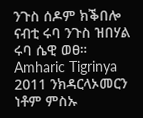ንጉስ ሰዶም ክቕበሎ ናብቲ ሩባ ንጉስ ዝበሃል ሩባ ሴዊ ወፀ።
Amharic Tigrinya 2011 ንክዳርላኦመርን ነቶም ምስኡ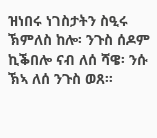ዝነበሩ ነገስታትን ስዒሩ ኽምለስ ከሎ፡ ንጉስ ሰዶም ኪቕበሎ ናብ ለሰ ሻዌ፡ ንሱ ኽኣ ለሰ ንጉስ ወጸ።